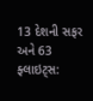13 દેશની સફર અને 63 ફ્લાઇટ્સ: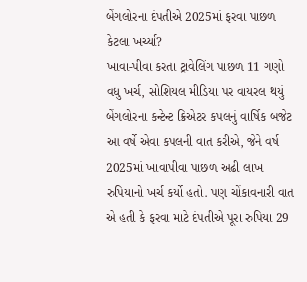બેંગલોરના દંપતીએ 2025માં ફરવા પાછળ કેટલા ખર્ચ્યા?
ખાવા-પીવા કરતા ટ્રાવેલિંગ પાછળ 11 ગણો વધુ ખર્ચ, સોશિયલ મીડિયા પર વાયરલ થયું બેંગલોરના કન્ટેન્ટ ક્રિએટર કપલનું વાર્ષિક બજેટ
આ વર્ષે એવા કપલની વાત કરીએ, જેને વર્ષ 2025માં ખાવાપીવા પાછળ અઢી લાખ રુપિયાનો ખર્ચ કર્યો હતો. પણ ચોંકાવનારી વાત એ હતી કે ફરવા માટે દંપતીએ પૂરા રુપિયા 29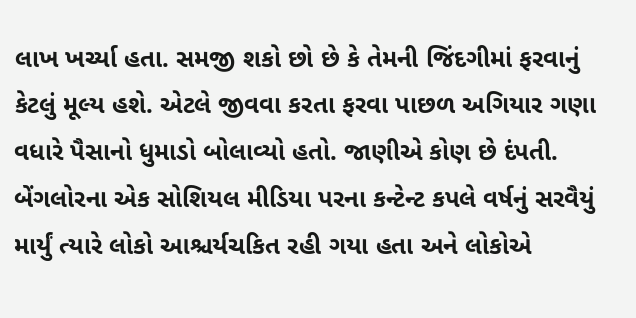લાખ ખર્ચ્યા હતા. સમજી શકો છો છે કે તેમની જિંદગીમાં ફરવાનું કેટલું મૂલ્ય હશે. એટલે જીવવા કરતા ફરવા પાછળ અગિયાર ગણા વધારે પૈસાનો ધુમાડો બોલાવ્યો હતો. જાણીએ કોણ છે દંપતી.
બેંગલોરના એક સોશિયલ મીડિયા પરના કન્ટેન્ટ કપલે વર્ષનું સરવૈયું માર્યું ત્યારે લોકો આશ્ચર્યચકિત રહી ગયા હતા અને લોકોએ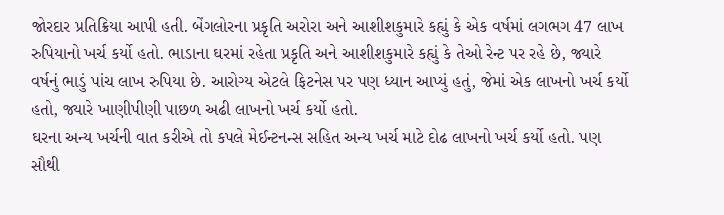જોરદાર પ્રતિક્રિયા આપી હતી. બેંગલોરના પ્રકૃતિ અરોરા અને આશીશકુમારે કહ્યું કે એક વર્ષમાં લગભગ 47 લાખ રુપિયાનો ખર્ચ કર્યો હતો. ભાડાના ઘરમાં રહેતા પ્રકૃતિ અને આશીશકુમારે કહ્યું કે તેઓ રેન્ટ પર રહે છે, જ્યારે વર્ષનું ભાડું પાંચ લાખ રુપિયા છે. આરોગ્ય એટલે ફિટનેસ પર પણ ધ્યાન આપ્યું હતું, જેમાં એક લાખનો ખર્ચ કર્યો હતો, જ્યારે ખાણીપીણી પાછળ અઢી લાખનો ખર્ચ કર્યો હતો.
ઘરના અન્ય ખર્ચની વાત કરીએ તો કપલે મેઈન્ટનન્સ સહિત અન્ય ખર્ચ માટે દોઢ લાખનો ખર્ચ કર્યો હતો. પણ સૌથી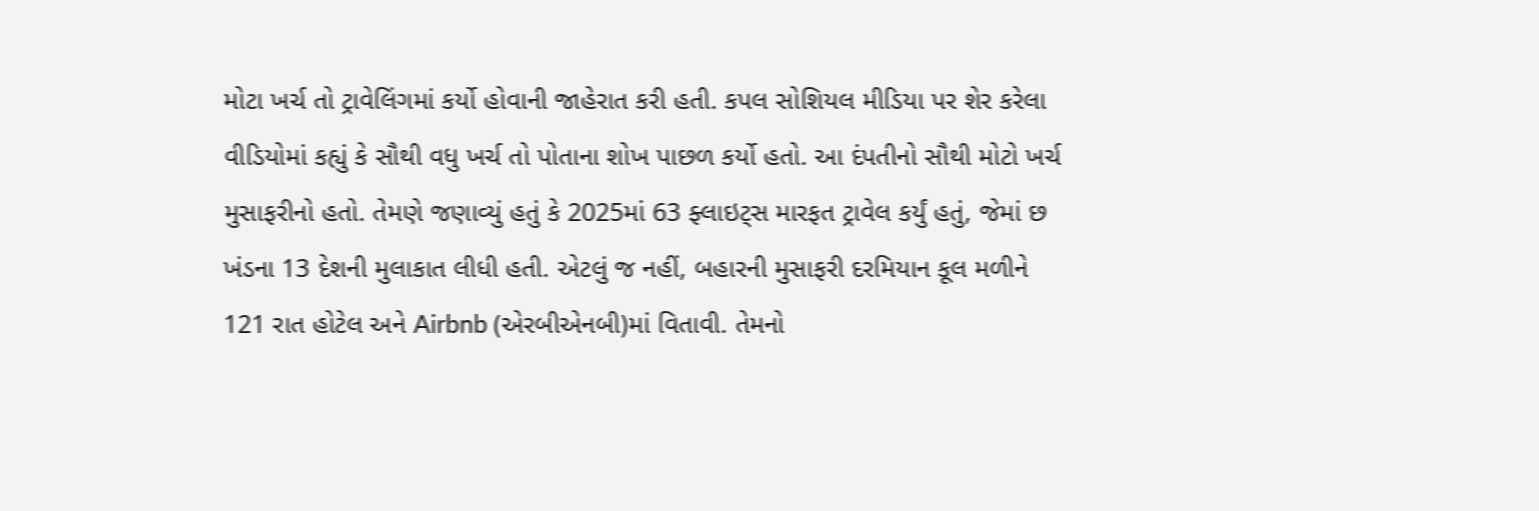મોટા ખર્ચ તો ટ્રાવેલિંગમાં કર્યો હોવાની જાહેરાત કરી હતી. કપલ સોશિયલ મીડિયા પર શેર કરેલા વીડિયોમાં કહ્યું કે સૌથી વધુ ખર્ચ તો પોતાના શોખ પાછળ કર્યો હતો. આ દંપતીનો સૌથી મોટો ખર્ચ મુસાફરીનો હતો. તેમણે જણાવ્યું હતું કે 2025માં 63 ફ્લાઇટ્સ મારફત ટ્રાવેલ કર્યું હતું, જેમાં છ ખંડના 13 દેશની મુલાકાત લીધી હતી. એટલું જ નહીં, બહારની મુસાફરી દરમિયાન કૂલ મળીને 121 રાત હોટેલ અને Airbnb (એરબીએનબી)માં વિતાવી. તેમનો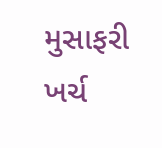મુસાફરી ખર્ચ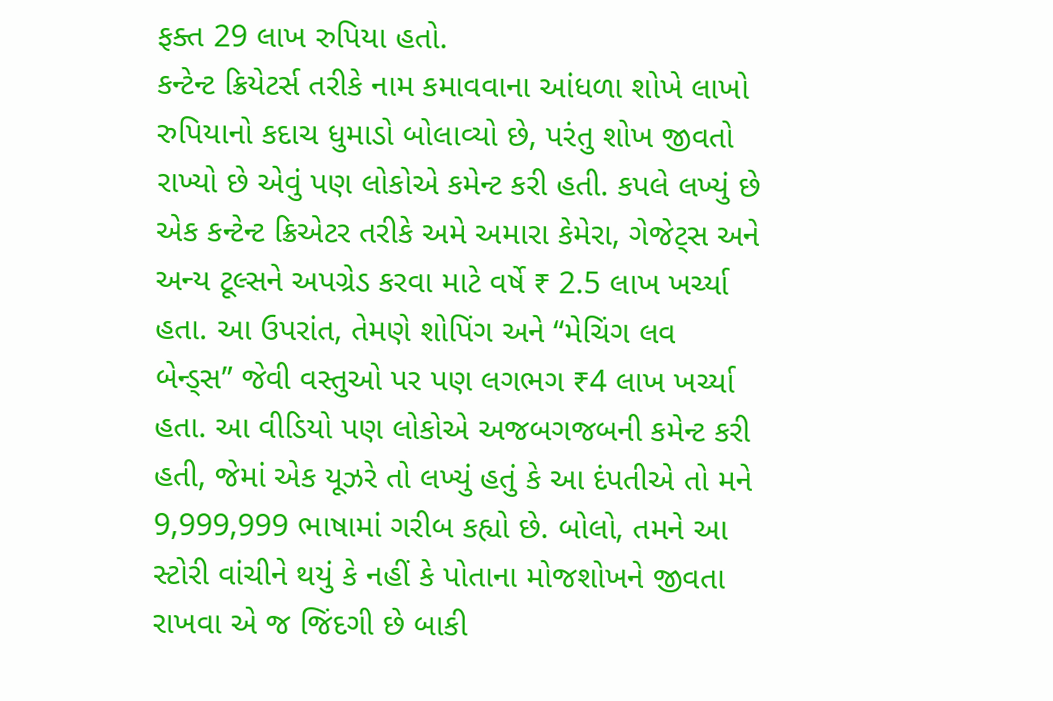ફક્ત 29 લાખ રુપિયા હતો.
કન્ટેન્ટ ક્રિયેટર્સ તરીકે નામ કમાવવાના આંધળા શોખે લાખો રુપિયાનો કદાચ ધુમાડો બોલાવ્યો છે, પરંતુ શોખ જીવતો રાખ્યો છે એવું પણ લોકોએ કમેન્ટ કરી હતી. કપલે લખ્યું છે એક કન્ટેન્ટ ક્રિએટર તરીકે અમે અમારા કેમેરા, ગેજેટ્સ અને અન્ય ટૂલ્સને અપગ્રેડ કરવા માટે વર્ષે ₹ 2.5 લાખ ખર્ચ્યા હતા. આ ઉપરાંત, તેમણે શોપિંગ અને “મેચિંગ લવ બેન્ડ્સ” જેવી વસ્તુઓ પર પણ લગભગ ₹4 લાખ ખર્ચ્યા હતા. આ વીડિયો પણ લોકોએ અજબગજબની કમેન્ટ કરી હતી, જેમાં એક યૂઝરે તો લખ્યું હતું કે આ દંપતીએ તો મને 9,999,999 ભાષામાં ગરીબ કહ્યો છે. બોલો, તમને આ સ્ટોરી વાંચીને થયું કે નહીં કે પોતાના મોજશોખને જીવતા રાખવા એ જ જિંદગી છે બાકી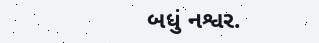બધું નશ્વર.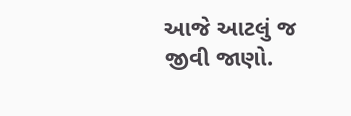આજે આટલું જ જીવી જાણો.